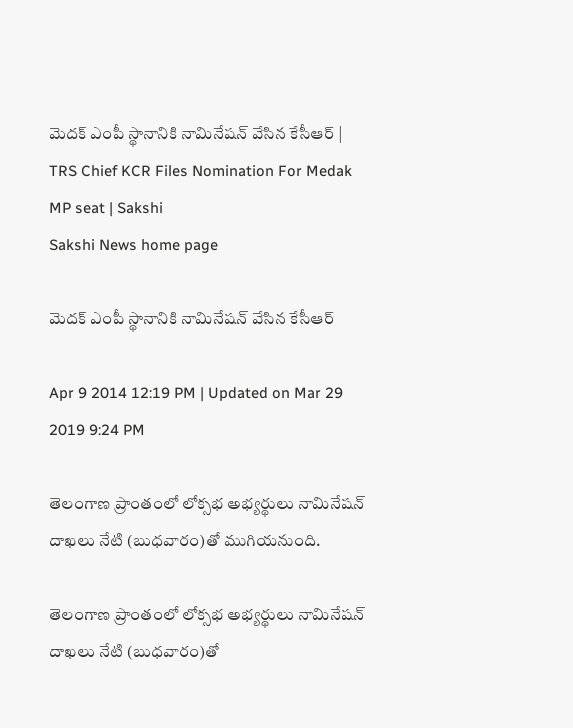మెదక్ ఎంపీ స్థానానికి నామినేషన్ వేసిన కేసీఆర్ | TRS Chief KCR Files Nomination For Medak MP seat | Sakshi
Sakshi News home page

మెదక్ ఎంపీ స్థానానికి నామినేషన్ వేసిన కేసీఆర్

Apr 9 2014 12:19 PM | Updated on Mar 29 2019 9:24 PM

తెలంగాణ ప్రాంతంలో లోక్సభ అభ్యర్థులు నామినేషన్ దాఖలు నేటి (బుధవారం)తో ముగియనుంది.

తెలంగాణ ప్రాంతంలో లోక్సభ అభ్యర్థులు నామినేషన్ దాఖలు నేటి (బుధవారం)తో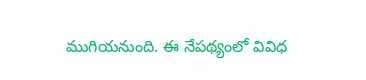ముగియనుంది. ఈ నేపథ్యంలో వివిధ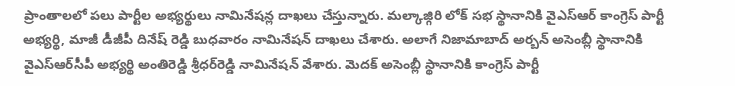ప్రాంతాలలో పలు పార్టీల అభ్యర్థులు నామినేషన్ల దాఖలు చేస్తున్నారు. మల్కాజ్గిరి లోక్ సభ స్థానానికి వైఎస్ఆర్ కాంగ్రెస్ పార్టీ అభ్యర్థి, మాజీ డీజీపీ దినేష్ రెడ్డి బుధవారం నామినేషన్ దాఖలు చేశారు. అలాగే నిజామాబాద్ అర్బన్‌ అసెంబ్లీ స్థానానికి వైఎస్‌ఆర్‌సీపీ అభ్యర్థి అంతిరెడ్డి శ్రీధర్‌రెడ్డి నామినేషన్ వేశారు. మెదక్ అసెంబ్లీ స్థానానికి కాంగ్రెస్ పార్టీ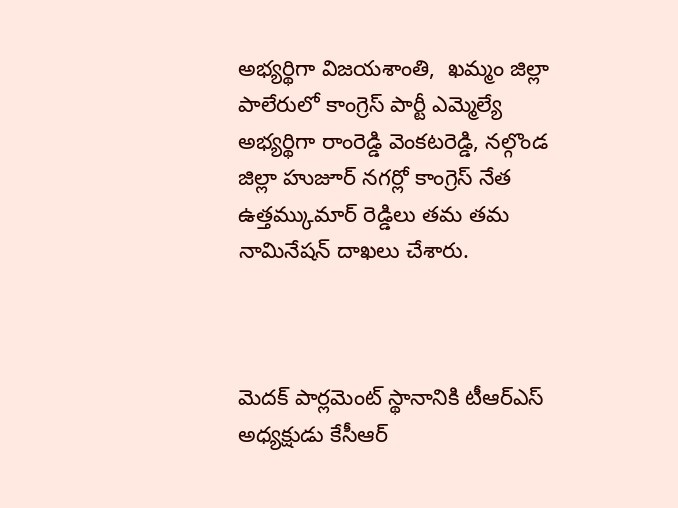అభ్యర్థిగా విజయశాంతి,  ఖమ్మం జిల్లా పాలేరులో కాంగ్రెస్ పార్టీ ఎమ్మెల్యే అభ్యర్థిగా రాంరెడ్డి వెంకటరెడ్డి, నల్గొండ జిల్లా హుజూర్ నగర్లో కాంగ్రెస్ నేత ఉత్తమ్కుమార్ రెడ్డిలు తమ తమ నామినేషన్ దాఖలు చేశారు.



మెదక్ పార్లమెంట్ స్థానానికి టీఆర్ఎస్ అధ్యక్షుడు కేసీఆర్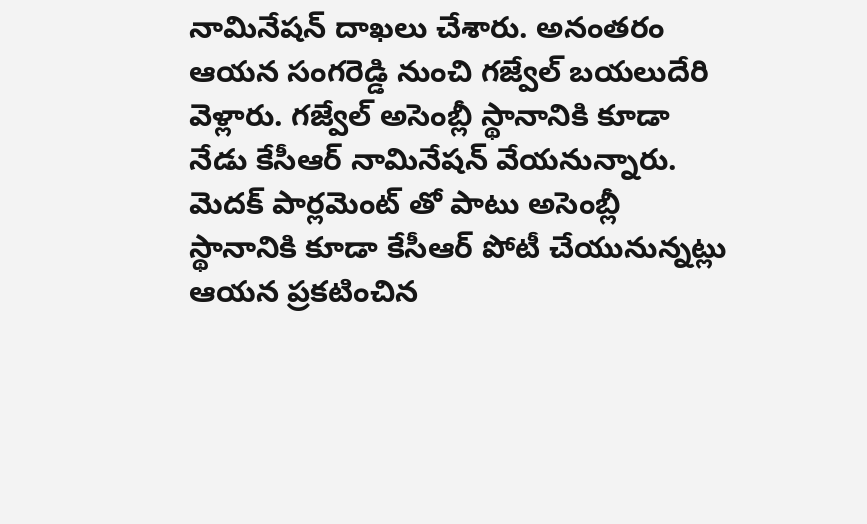నామినేషన్ దాఖలు చేశారు. అనంతరం ఆయన సంగరెడ్డి నుంచి గజ్వేల్ బయలుదేరి వెళ్లారు. గజ్వేల్ అసెంబ్లీ స్థానానికి కూడా నేడు కేసీఆర్ నామినేషన్ వేయనున్నారు. మెదక్ పార్లమెంట్ తో పాటు అసెంబ్లీ స్థానానికి కూడా కేసీఆర్ పోటీ చేయునున్నట్లు ఆయన ప్రకటించిన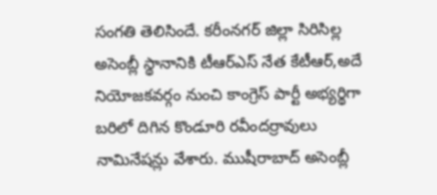సంగతి తెలిసిందే. కరీంనగర్ జిల్లా సిరిసిల్ల అసెంబ్లీ స్థానానికి టీఆర్ఎస్ నేత కేటీఆర్,అదే నియోజకవర్గం నుంచి కాంగ్రెస్ పార్టీ అభ్యర్థిగా బరిలో దిగిన కొండూరి రవీందర్రావులు నామినేషన్లు వేశారు. ముషీరాబాద్ అసెంబ్లీ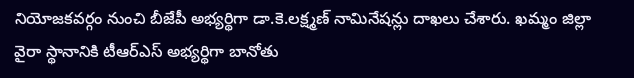నియోజకవర్గం నుంచి బీజేపీ అభ్యర్థిగా డా.కె.లక్ష్మణ్ నామినేషన్లు దాఖలు చేశారు. ఖమ్మం జిల్లా వైరా స్థానానికి టీఆర్ఎస్ అభ్యర్థిగా బానోతు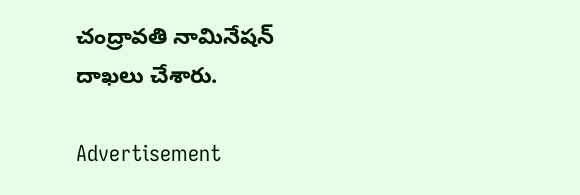చంద్రావతి నామినేషన్ దాఖలు చేశారు.

Advertisement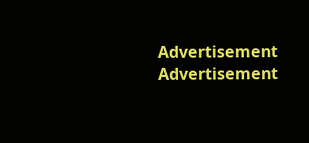Advertisement
Advertisement